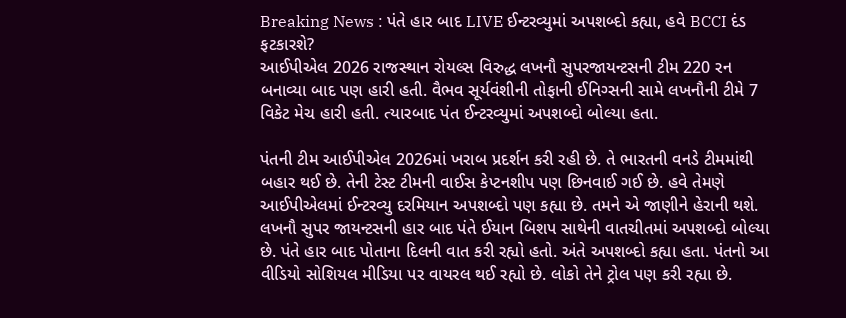Breaking News : પંતે હાર બાદ LIVE ઈન્ટરવ્યુમાં અપશબ્દો કહ્યા, હવે BCCI દંડ ફટકારશે?
આઈપીએલ 2026 રાજસ્થાન રોયલ્સ વિરુદ્ધ લખનૌ સુપરજાયન્ટસની ટીમ 220 રન બનાવ્યા બાદ પણ હારી હતી. વૈભવ સૂર્યવંશીની તોફાની ઈનિગ્સની સામે લખનૌની ટીમે 7 વિકેટ મેચ હારી હતી. ત્યારબાદ પંત ઈન્ટરવ્યુમાં અપશબ્દો બોલ્યા હતા.

પંતની ટીમ આઈપીએલ 2026માં ખરાબ પ્રદર્શન કરી રહી છે. તે ભારતની વનડે ટીમમાંથી બહાર થઈ છે. તેની ટેસ્ટ ટીમની વાઈસ કેપ્ટનશીપ પણ છિનવાઈ ગઈ છે. હવે તેમણે આઈપીએલમાં ઈન્ટરવ્યુ દરમિયાન અપશબ્દો પણ કહ્યા છે. તમને એ જાણીને હેરાની થશે. લખનૌ સુપર જાયન્ટસની હાર બાદ પંતે ઈયાન બિશપ સાથેની વાતચીતમાં અપશબ્દો બોલ્યા છે. પંતે હાર બાદ પોતાના દિલની વાત કરી રહ્યો હતો. અંતે અપશબ્દો કહ્યા હતા. પંતનો આ વીડિયો સોશિયલ મીડિયા પર વાયરલ થઈ રહ્યો છે. લોકો તેને ટ્રોલ પણ કરી રહ્યા છે.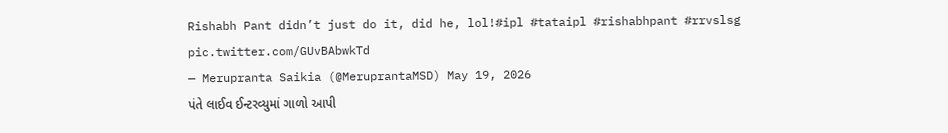Rishabh Pant didn’t just do it, did he, lol!#ipl #tataipl #rishabhpant #rrvslsg pic.twitter.com/GUvBAbwkTd
— Merupranta Saikia (@MeruprantaMSD) May 19, 2026
પંતે લાઈવ ઈન્ટરવ્યુમાં ગાળો આપી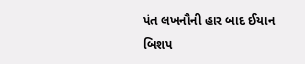પંત લખનૌની હાર બાદ ઈયાન બિશપ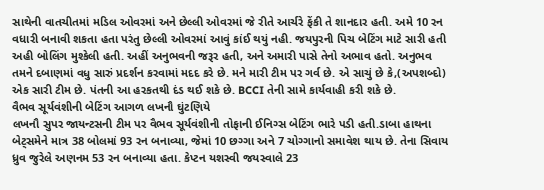સાથેની વાતચીતમાં મડિલ ઓવરમાં અને છેલ્લી ઓવરમાં જે રીતે આર્ચરે ફેંકી તે શાનદાર હતી. અમે 10 રન વધારી બનાવી શકતા હતા પરંતુ છેલ્લી ઓવરમાં આવું કાંઈ થયું નહી. જયપુરની પિચ બેટિંગ માટે સારી હતી અહી બોલિંગ મુશ્કેલી હતી. અહીં અનુભવની જરૂર હતી, અને અમારી પાસે તેનો અભાવ હતો. અનુભવ તમને દબાણમાં વધુ સારું પ્રદર્શન કરવામાં મદદ કરે છે. મને મારી ટીમ પર ગર્વ છે. એ સાચું છે કે,(અપશબ્દો) એક સારી ટીમ છે. પંતની આ હરકતથી દંડ થઈ શકે છે. BCCI તેની સામે કાર્યવાહી કરી શકે છે.
વૈભવ સૂર્યવંશીની બેટિંગ આગળ લખનૌ ઘુંટણિયે
લખનૌ સુપર જાયન્ટસની ટીમ પર વૈભવ સૂર્યવંશીની તોફાની ઈનિગ્સ બેટિંગ ભારે પડી હતી.ડાબા હાથના બેટ્સમેને માત્ર 38 બોલમાં 93 રન બનાવ્યા, જેમાં 10 છગ્ગા અને 7 ચોગ્ગાનો સમાવેશ થાય છે. તેના સિવાય ધ્રુવ જુરેલે અણનમ 53 રન બનાવ્યા હતા. કેપ્ટન યશસ્વી જયસ્વાલે 23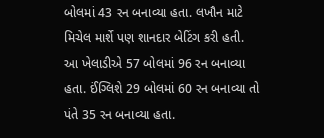બોલમાં 43 રન બનાવ્યા હતા. લખૌન માટે મિચેલ માર્શે પણ શાનદાર બેટિંગ કરી હતી. આ ખેલાડીએ 57 બોલમાં 96 રન બનાવ્યા હતા. ઈંગ્લિશે 29 બોલમાં 60 રન બનાવ્યા તો પંતે 35 રન બનાવ્યા હતા.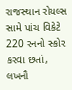રાજસ્થાન રોયલ્સ સામે પાંચ વિકેટે 220 રનનો સ્કોર કરવા છતાં, લખનૌ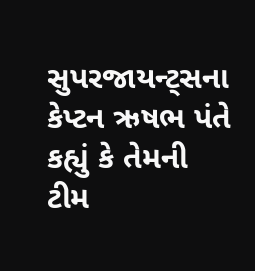સુપરજાયન્ટ્સના કેપ્ટન ઋષભ પંતે કહ્યું કે તેમની ટીમ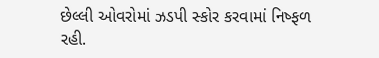છેલ્લી ઓવરોમાં ઝડપી સ્કોર કરવામાં નિષ્ફળ રહી.